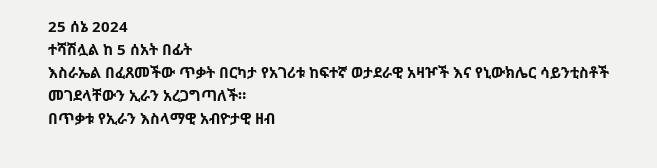25 ሰኔ 2024
ተሻሽሏል ከ 5 ሰአት በፊት
እስራኤል በፈጸመችው ጥቃት በርካታ የአገሪቱ ከፍተኛ ወታደራዊ አዛዦች እና የኒውክሌር ሳይንቲስቶች መገደላቸውን ኢራን አረጋግጣለች።
በጥቃቱ የኢራን እስላማዊ አብዮታዊ ዘብ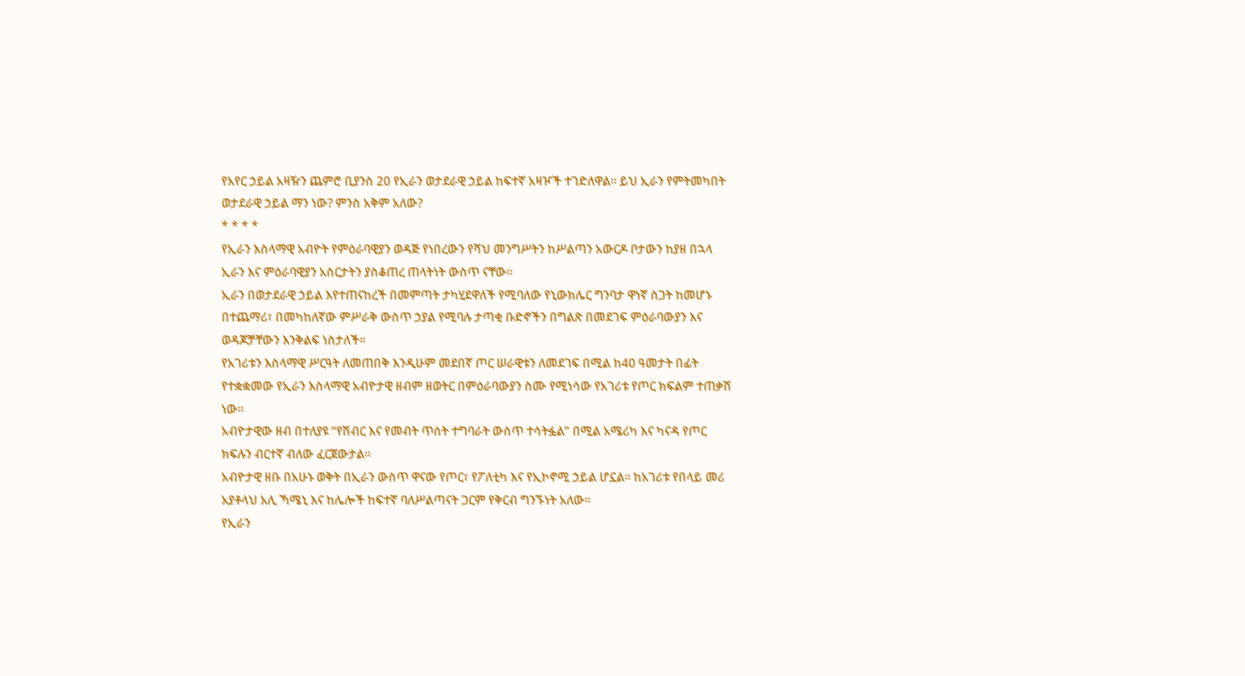የአየር ኃይል አዛዥን ጨምሮ ቢያንስ 20 የኢራን ወታደራዊ ኃይል ከፍተኛ አዛዦች ተገድለዋል። ይህ ኢራን የምትመካበት ወታደራዊ ኃይል ማን ነው? ምንስ አቅም አለው?
* * * *
የኢራን እስላማዊ አብዮት የምዕራባዊያን ወዳጅ የነበረውን የሻህ መንግሥትን ከሥልጣን አውርዶ ቦታውን ከያዘ በኋላ ኢራን እና ምዕራባዊያን አስርታትን ያስቆጠረ ጠላትነት ውስጥ ናቸው።
ኢራን በወታደራዊ ኃይል እየተጠናከረች በመምጣት ታካሂደዋለች የሚባለው የኒውክሌር ግንባታ ዋነኛ ስጋት ከመሆኑ በተጨማሪ፣ በመካከለኛው ምሥራቅ ውስጥ ኃያል የሚባሉ ታጣቂ ቡድኖችን በግልጽ በመደገፍ ምዕራባውያን እና ወዳጆቻቸውን እንቅልፍ ነስታለች።
የአገሪቱን እስላማዊ ሥርዓት ለመጠበቅ እንዲሁም መደበኛ ጦር ሠራዊቱን ለመደገፍ በሚል ከ40 ዓመታት በፊት የተቋቋመው የኢራን እስላማዊ አብዮታዊ ዘብም ዘወትር በምዕራባውያን ስሙ የሚነሳው የአገሪቱ የጦር ክፍልም ተጠቃሽ ነው።
አብዮታዊው ዘብ በተለያዩ “የሽብር እና የመብት ጥሰት ተግባራት ውስጥ ተሳትፏል” በሚል አሜሪካ እና ካናዳ የጦር ክፍሉን ብርተኛ ብለው ፈርጀውታል።
አብዮታዊ ዘቡ በአሁኑ ወቅት በኢራን ውስጥ ዋናው የጦር፣ የፖለቲካ እና የኢኮኖሚ ኃይል ሆኗል። ከአገሪቱ የበላይ መሪ አያቶላህ አሊ ኻሜኒ እና ከሌሎች ከፍተኛ ባለሥልጣናት ጋርም የቅርብ ግንኙነት አለው።
የኢራን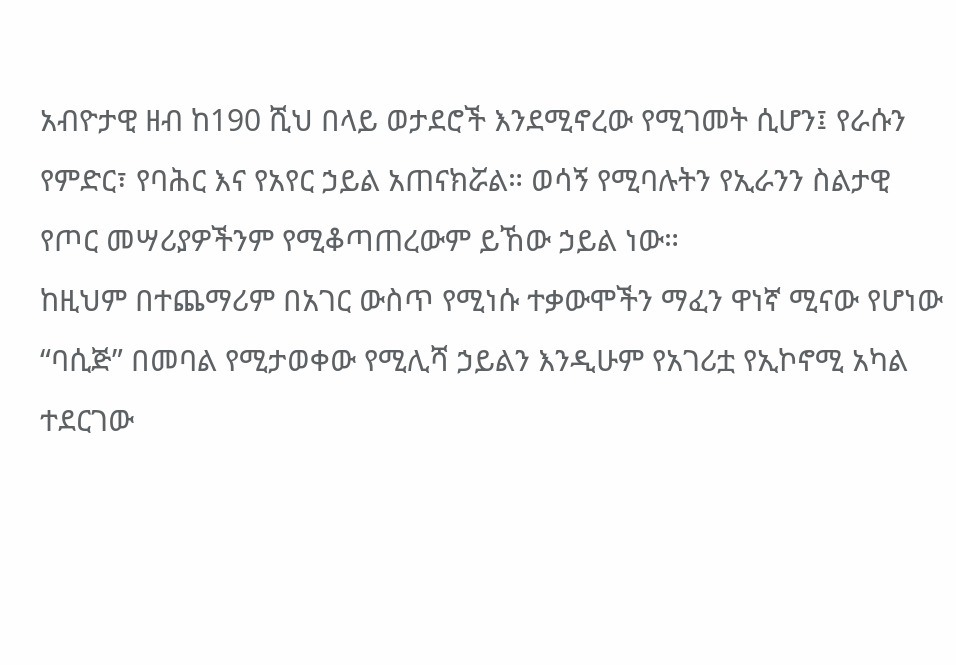አብዮታዊ ዘብ ከ190 ሺህ በላይ ወታደሮች እንደሚኖረው የሚገመት ሲሆን፤ የራሱን የምድር፣ የባሕር እና የአየር ኃይል አጠናክሯል። ወሳኝ የሚባሉትን የኢራንን ስልታዊ የጦር መሣሪያዎችንም የሚቆጣጠረውም ይኸው ኃይል ነው።
ከዚህም በተጨማሪም በአገር ውስጥ የሚነሱ ተቃውሞችን ማፈን ዋነኛ ሚናው የሆነው “ባሲጅ” በመባል የሚታወቀው የሚሊሻ ኃይልን እንዲሁም የአገሪቷ የኢኮኖሚ አካል ተደርገው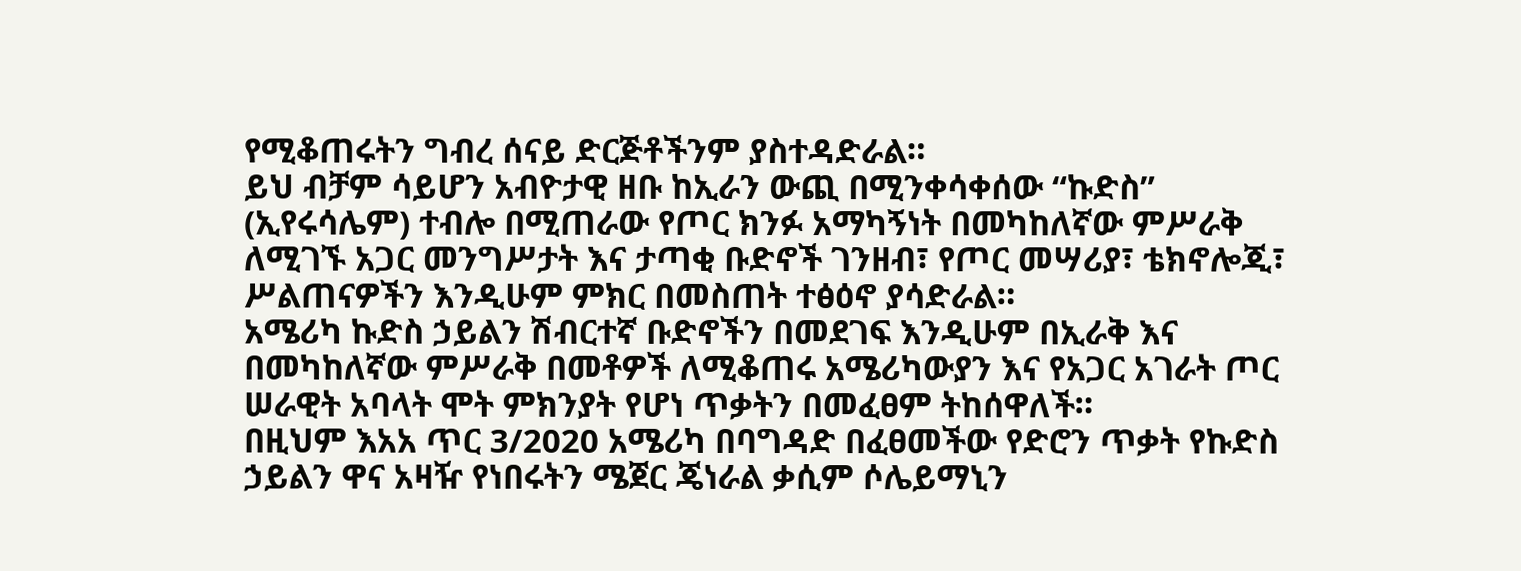የሚቆጠሩትን ግብረ ሰናይ ድርጅቶችንም ያስተዳድራል።
ይህ ብቻም ሳይሆን አብዮታዊ ዘቡ ከኢራን ውጪ በሚንቀሳቀሰው “ኩድስ” (ኢየሩሳሌም) ተብሎ በሚጠራው የጦር ክንፉ አማካኝነት በመካከለኛው ምሥራቅ ለሚገኙ አጋር መንግሥታት እና ታጣቂ ቡድኖች ገንዘብ፣ የጦር መሣሪያ፣ ቴክኖሎጂ፣ ሥልጠናዎችን እንዲሁም ምክር በመስጠት ተፅዕኖ ያሳድራል።
አሜሪካ ኩድስ ኃይልን ሽብርተኛ ቡድኖችን በመደገፍ እንዲሁም በኢራቅ እና በመካከለኛው ምሥራቅ በመቶዎች ለሚቆጠሩ አሜሪካውያን እና የአጋር አገራት ጦር ሠራዊት አባላት ሞት ምክንያት የሆነ ጥቃትን በመፈፀም ትከሰዋለች።
በዚህም እአአ ጥር 3/2020 አሜሪካ በባግዳድ በፈፀመችው የድሮን ጥቃት የኩድስ ኃይልን ዋና አዛዥ የነበሩትን ሜጀር ጄነራል ቃሲም ሶሌይማኒን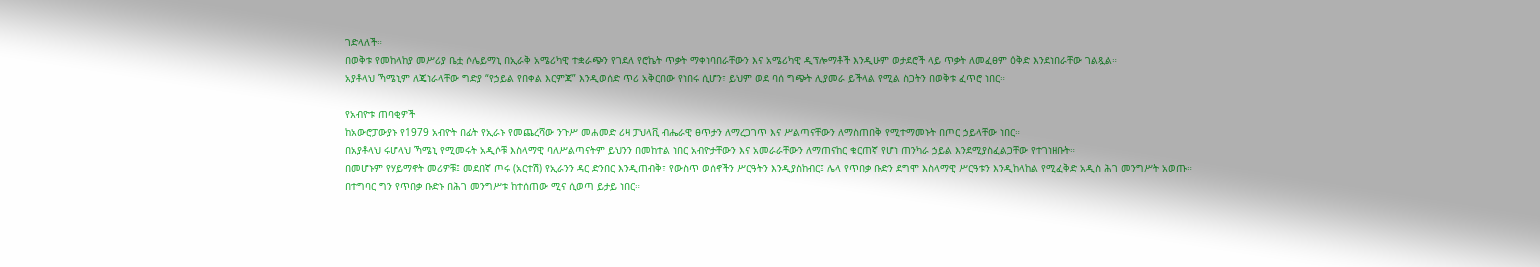ገድላለች።
በወቅቱ የመከላከያ መሥሪያ ቤቷ ሶሌይማኒ በኢራቅ አሜሪካዊ ተቋራጭን የገደለ የሮኬት ጥቃት ማቀነባበራቸውን እና አሜሪካዊ ዲፕሎማቶች እንዲሁም ወታደሮች ላይ ጥቃት ለመፈፀም ዕቅድ እንደነበራቸው ገልጿል።
አያቶላህ ኻሜኒም ለጄነራላቸው ግድያ “የኃይል የበቀል እርምጃ” እንዲወሰድ ጥሪ አቅርበው የነበሩ ሲሆን፣ ይህም ወደ ባሰ ግጭት ሊያመራ ይችላል የሚል ስጋትን በወቅቱ ፈጥሮ ነበር።

የአብዮቱ ጠባቂዎች
ከአውሮፓውያኑ የ1979 አብዮት በፊት የኢራኑ የመጨረሻው ንጉሥ መሐመድ ሪዛ ፓህላቪ ብሔራዊ ፀጥታን ለማረጋገጥ እና ሥልጣናቸውን ለማስጠበቅ የሚተማመኑት በጦር ኃይላቸው ነበር።
በአያቶላህ ሩሆላህ ኻሜኒ የሚመሩት አዲሶቹ እስላማዊ ባለሥልጣናትም ይህንን በመከተል ነበር አብዮታቸውን እና አመራራቸውን ለማጠናከር ቁርጠኛ የሆነ ጠንካራ ኃይል እንደሚያስፈልጋቸው የተገነዘቡት።
በመሆኑም የሃይማኖት መሪዎቹ፤ መደበኛ ጦሩ (አርተሽ) የኢራንን ዳር ድንበር እንዲጠብቅ፣ የውስጥ ወሰኖችን ሥርዓትን እንዲያስከብር፤ ሌላ የጥበቃ ቡድን ደግሞ እስላማዊ ሥርዓቱን እንዲከላከል የሚፈቅድ አዲስ ሕገ መንግሥት አወጡ።
በተግባር ግን የጥበቃ ቡድኑ በሕገ መንግሥቱ ከተሰጠው ሚና ሲወጣ ይታይ ነበር።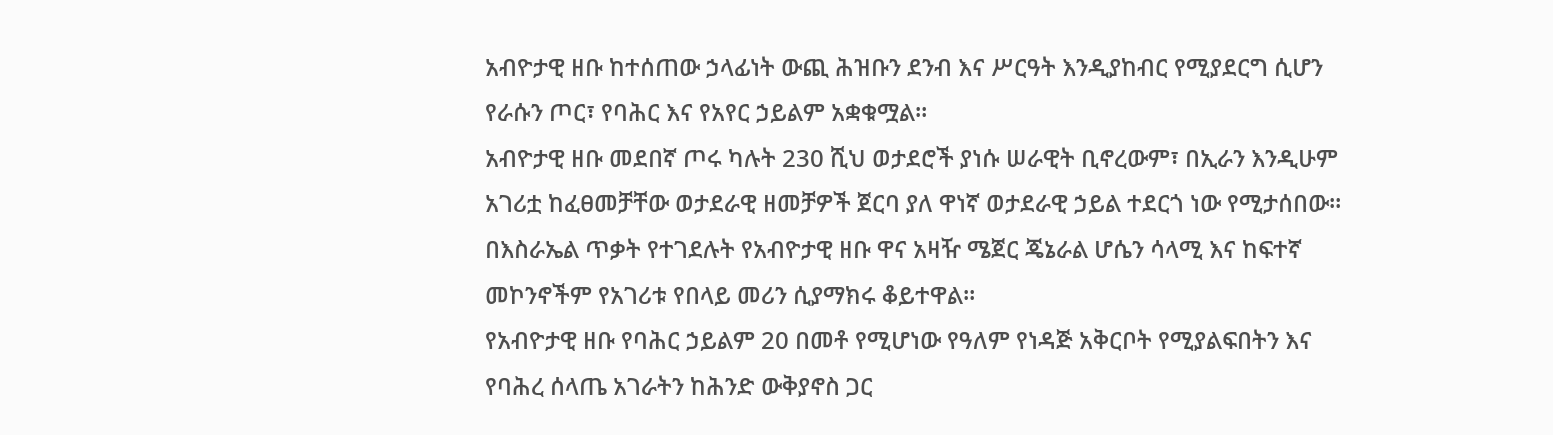አብዮታዊ ዘቡ ከተሰጠው ኃላፊነት ውጪ ሕዝቡን ደንብ እና ሥርዓት እንዲያከብር የሚያደርግ ሲሆን የራሱን ጦር፣ የባሕር እና የአየር ኃይልም አቋቁሟል።
አብዮታዊ ዘቡ መደበኛ ጦሩ ካሉት 230 ሺህ ወታደሮች ያነሱ ሠራዊት ቢኖረውም፣ በኢራን እንዲሁም አገሪቷ ከፈፀመቻቸው ወታደራዊ ዘመቻዎች ጀርባ ያለ ዋነኛ ወታደራዊ ኃይል ተደርጎ ነው የሚታሰበው።
በእስራኤል ጥቃት የተገደሉት የአብዮታዊ ዘቡ ዋና አዛዥ ሜጀር ጄኔራል ሆሴን ሳላሚ እና ከፍተኛ መኮንኖችም የአገሪቱ የበላይ መሪን ሲያማክሩ ቆይተዋል።
የአብዮታዊ ዘቡ የባሕር ኃይልም 20 በመቶ የሚሆነው የዓለም የነዳጅ አቅርቦት የሚያልፍበትን እና የባሕረ ሰላጤ አገራትን ከሕንድ ውቅያኖስ ጋር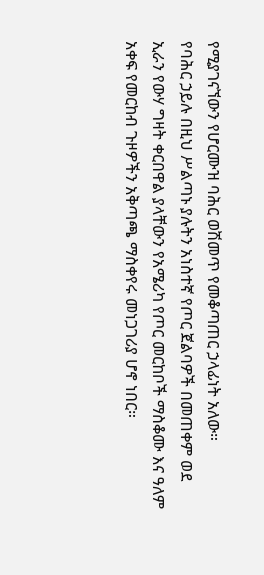የሚያገናኘውን የሆርሙዝ ባሕር ወሽመጥ የመቆጣጠር ኃላፊነት አለው።
የባሕር ኃይሉ በዚህ ሥልጣኑ ያሉትን አነስተኛ የጦር ጀልባዎች በመጠቀም ወደ ኢራን የውሃ ግዛት ቀርበዋል ያላቸውን የአሜሪካ የጦር መርከቦች ማስቆሙ እና ዓለም አቀፍ የመርከብ ጉዞዎችን አቅጣጫ ማስቀየሩ መነጋገሪያ ሆኖ ነበር።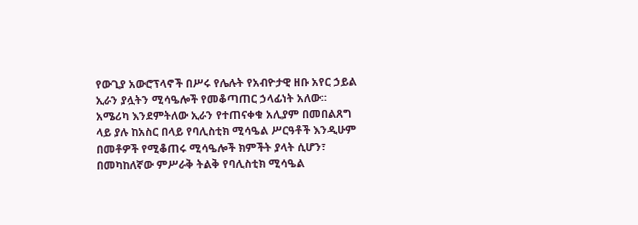የውጊያ አውሮፕላኖች በሥሩ የሌሉት የአብዮታዊ ዘቡ አየር ኃይል ኢራን ያሏትን ሚሳዔሎች የመቆጣጠር ኃላፊነት አለው።
አሜሪካ እንደምትለው ኢራን የተጠናቀቁ አሊያም በመበልጸግ ላይ ያሉ ከአስር በላይ የባሊስቲክ ሚሳዔል ሥርዓቶች እንዲሁም በመቶዎች የሚቆጠሩ ሚሳዔሎች ክምችት ያላት ሲሆን፣ በመካከለኛው ምሥራቅ ትልቅ የባሊስቲክ ሚሳዔል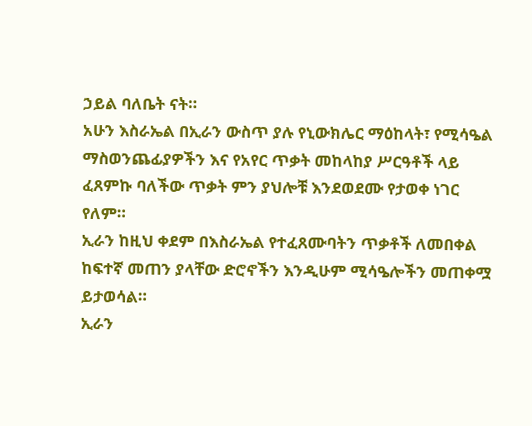ኃይል ባለቤት ናት።
አሁን እስራኤል በኢራን ውስጥ ያሉ የኒውክሌር ማዕከላት፣ የሚሳዔል ማስወንጨፊያዎችን እና የአየር ጥቃት መከላከያ ሥርዓቶች ላይ ፈጸምኩ ባለችው ጥቃት ምን ያህሎቹ እንደወደሙ የታወቀ ነገር የለም።
ኢራን ከዚህ ቀደም በእስራኤል የተፈጸሙባትን ጥቃቶች ለመበቀል ከፍተኛ መጠን ያላቸው ድሮኖችን እንዲሁም ሚሳዔሎችን መጠቀሟ ይታወሳል።
ኢራን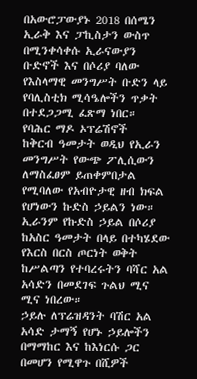በአውሮፓውያኑ 2018 በሰሜን ኢራቅ እና ፓኪስታን ውስጥ በሚንቀሳቀሱ ኢራናውያን ቡድኖች እና በሶሪያ ባለው የእስላማዊ መንግሥት ቡድን ላይ የባሊስቲክ ሚሳዔሎችን ጥቃት በተደጋጋሚ ፈጽማ ነበር።
የባሕር ማዶ ኦፕሬሽኖች
ከቅርብ ዓመታት ወዲህ የኢራን መንግሥት የውጭ ፖሊሲውን ለማስፈፀም ይጠቀምበታል የሚባለው የአብዮታዊ ዘብ ክፍል የሆነውን ኩድስ ኃይልን ነው።
ኢራንም የኩድስ ኃይል በሶሪያ ከአስር ዓመታት በላይ በተካሄደው የእርስ በርስ ጦርነት ወቅት ከሥልጣን የተባረሩትን ባሻር አል አሳድን በመደገፍ ጉልህ ሚና ሚና ነበረው።
ኃይሉ ለፕሬዝዳንት ባሽር አል አሳድ ታማኝ የሆኑ ኃይሎችን በማማከር እና ከእነርሱ ጋር በመሆን የሚዋጉ በሺዎች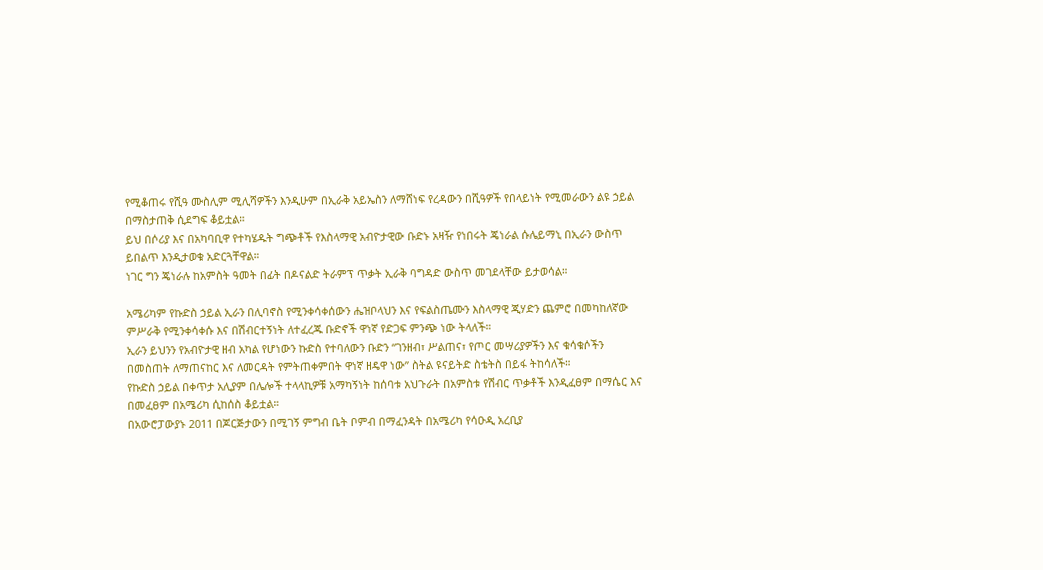የሚቆጠሩ የሺዓ ሙስሊም ሚሊሻዎችን እንዲሁም በኢራቅ አይኤስን ለማሸነፍ የረዳውን በሺዓዎች የበላይነት የሚመራውን ልዩ ኃይል በማስታጠቅ ሲደግፍ ቆይቷል።
ይህ በሶሪያ እና በአካባቢዋ የተካሄዱት ግጭቶች የእስላማዊ አብዮታዊው ቡድኑ አዛዥ የነበሩት ጄነራል ሱሌይማኒ በኢራን ውስጥ ይበልጥ እንዲታወቁ አድርጓቸዋል።
ነገር ግን ጄነራሉ ከአምስት ዓመት በፊት በዶናልድ ትራምፕ ጥቃት ኢራቅ ባግዳድ ውስጥ መገደላቸው ይታወሳል።

አሜሪካም የኩድስ ኃይል ኢራን በሊባኖስ የሚንቀሳቀሰውን ሔዝቦላህን እና የፍልስጤሙን እስላማዊ ጂሃድን ጨምሮ በመካከለኛው ምሥራቅ የሚንቀሳቀሱ እና በሽብርተኝነት ለተፈረጁ ቡድኖች ዋነኛ የድጋፍ ምንጭ ነው ትላለች።
ኢራን ይህንን የአብዮታዊ ዘብ አካል የሆነውን ኩድስ የተባለውን ቡድን “ገንዘብ፣ ሥልጠና፣ የጦር መሣሪያዎችን እና ቁሳቁሶችን በመስጠት ለማጠናከር እና ለመርዳት የምትጠቀምበት ዋነኛ ዘዴዋ ነው” ስትል ዩናይትድ ስቴትስ በይፋ ትከሳለች።
የኩድስ ኃይል በቀጥታ አሊያም በሌሎች ተላላኪዎቹ አማካኝነት ከሰባቱ አህጉራት በአምስቱ የሽብር ጥቃቶች እንዲፈፀም በማሴር እና በመፈፀም በአሜሪካ ሲከሰስ ቆይቷል።
በአውሮፓውያኑ 2011 በጆርጅታውን በሚገኝ ምግብ ቤት ቦምብ በማፈንዳት በአሜሪካ የሳዑዲ አረቢያ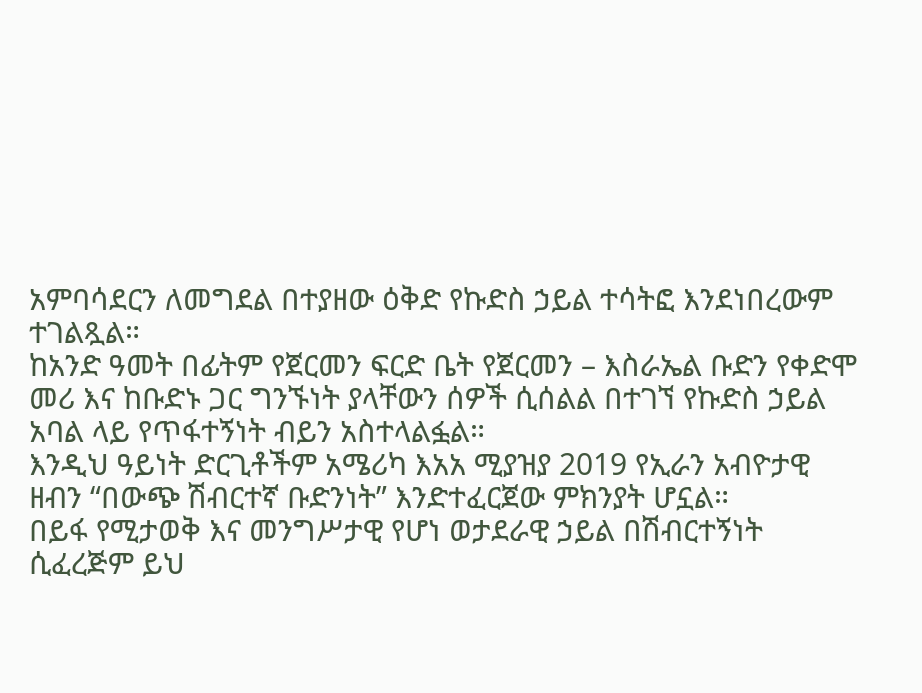አምባሳደርን ለመግደል በተያዘው ዕቅድ የኩድስ ኃይል ተሳትፎ እንደነበረውም ተገልጿል።
ከአንድ ዓመት በፊትም የጀርመን ፍርድ ቤት የጀርመን – እስራኤል ቡድን የቀድሞ መሪ እና ከቡድኑ ጋር ግንኙነት ያላቸውን ሰዎች ሲሰልል በተገኘ የኩድስ ኃይል አባል ላይ የጥፋተኝነት ብይን አስተላልፏል።
እንዲህ ዓይነት ድርጊቶችም አሜሪካ እአአ ሚያዝያ 2019 የኢራን አብዮታዊ ዘብን “በውጭ ሽብርተኛ ቡድንነት” እንድተፈርጀው ምክንያት ሆኗል።
በይፋ የሚታወቅ እና መንግሥታዊ የሆነ ወታደራዊ ኃይል በሽብርተኝነት ሲፈረጅም ይህ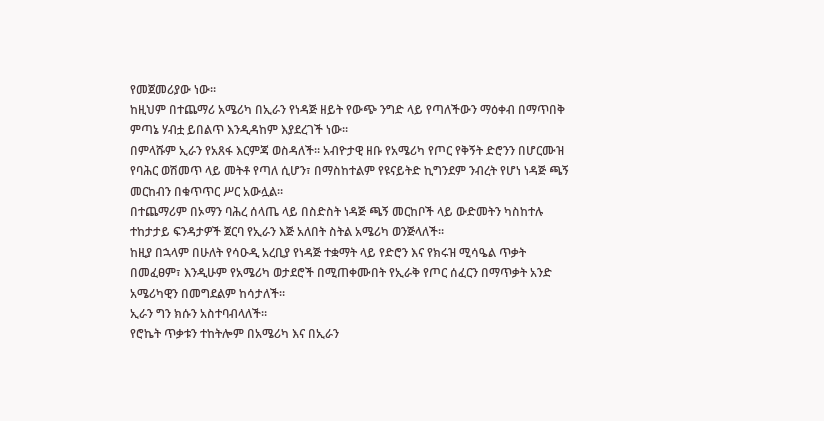የመጀመሪያው ነው።
ከዚህም በተጨማሪ አሜሪካ በኢራን የነዳጅ ዘይት የውጭ ንግድ ላይ የጣለችውን ማዕቀብ በማጥበቅ ምጣኔ ሃብቷ ይበልጥ እንዲዳከም እያደረገች ነው።
በምላሹም ኢራን የአጸፋ እርምጃ ወስዳለች። አብዮታዊ ዘቡ የአሜሪካ የጦር የቅኝት ድሮንን በሆርሙዝ የባሕር ወሽመጥ ላይ መትቶ የጣለ ሲሆን፣ በማስከተልም የዩናይትድ ኪግንደም ንብረት የሆነ ነዳጅ ጫኝ መርከብን በቁጥጥር ሥር አውሏል።
በተጨማሪም በኦማን ባሕረ ሰላጤ ላይ በስድስት ነዳጅ ጫኝ መርከቦች ላይ ውድመትን ካስከተሉ ተከታታይ ፍንዳታዎች ጀርባ የኢራን እጅ አለበት ስትል አሜሪካ ወንጅላለች።
ከዚያ በኋላም በሁለት የሳዑዲ አረቢያ የነዳጅ ተቋማት ላይ የድሮን እና የክሩዝ ሚሳዔል ጥቃት በመፈፀም፣ እንዲሁም የአሜሪካ ወታደሮች በሚጠቀሙበት የኢራቅ የጦር ሰፈርን በማጥቃት አንድ አሜሪካዊን በመግደልም ከሳታለች።
ኢራን ግን ክሱን አስተባብላለች።
የሮኬት ጥቃቱን ተከትሎም በአሜሪካ እና በኢራን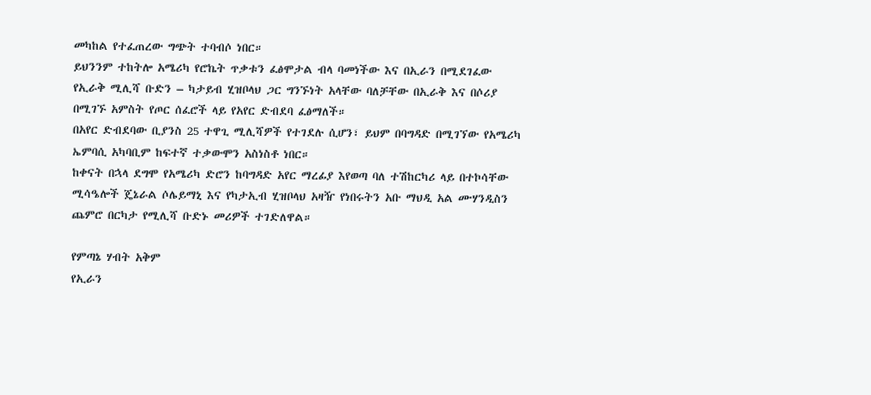መካከል የተፈጠረው ግጭት ተባብሶ ነበር።
ይህንንም ተከትሎ አሜሪካ የሮኬት ጥቃቱን ፈፅሞታል ብላ ባመነችው እና በኢራን በሚደገፈው የኢራቅ ሚሊሻ ቡድን – ካታይብ ሂዝቦላህ ጋር ግንኙነት አላቸው ባለቻቸው በኢራቅ እና በሶሪያ በሚገኙ አምስት የጦር ሰፈሮች ላይ የአየር ድብደባ ፈፅማለች።
በአየር ድብደባው ቢያንስ 25 ተዋጊ ሚሊሻዎች የተገደሉ ሲሆን፣ ይህም በባግዳድ በሚገኘው የአሜሪካ ኤምባሲ አካባቢም ከፍተኛ ተቃውሞን አስነስቶ ነበር።
ከቀናት በኋላ ደግሞ የአሜሪካ ድሮን ከባግዳድ አየር ማረፊያ እየወጣ ባለ ተሽከርካሪ ላይ በተኮሳቸው ሚሳዔሎች ጄኔራል ሶሌይማኒ እና የካታኢብ ሂዝቦላህ አዛዥ የነበሩትን አቡ ማህዲ አል ሙሃንዲስን ጨምሮ በርካታ የሚሊሻ ቡድኑ መሪዎች ተገድለዋል።

የምጣኔ ሃብት አቅም
የኢራን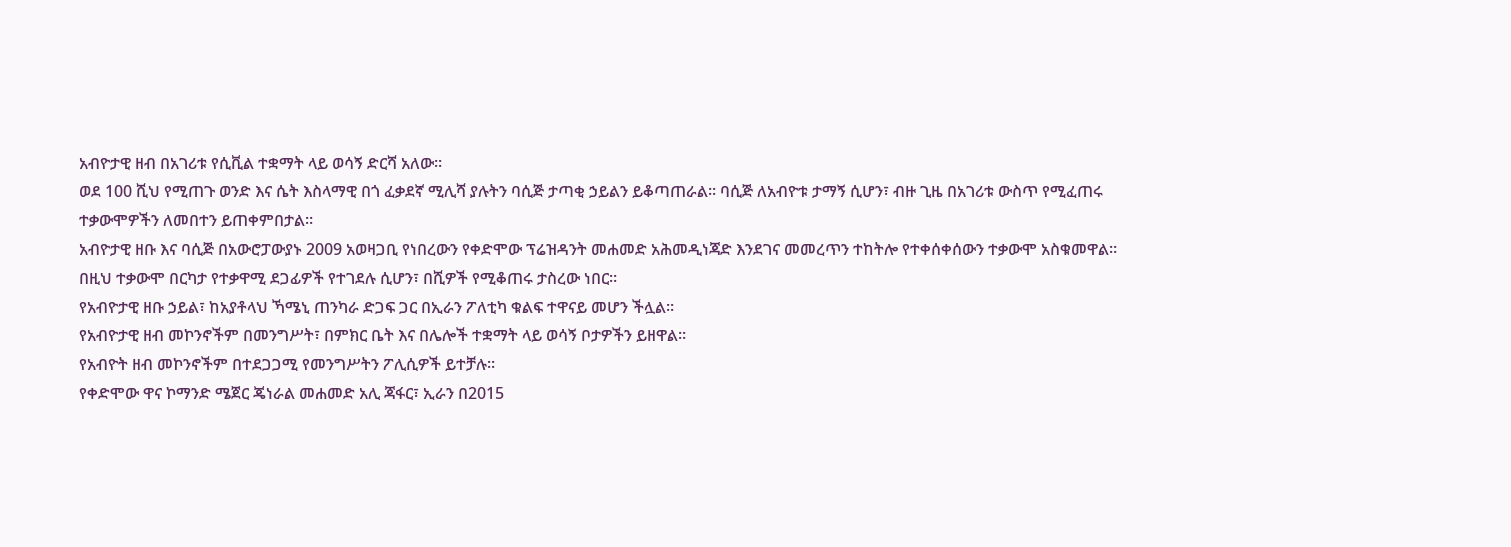አብዮታዊ ዘብ በአገሪቱ የሲቪል ተቋማት ላይ ወሳኝ ድርሻ አለው።
ወደ 100 ሺህ የሚጠጉ ወንድ እና ሴት እስላማዊ በጎ ፈቃደኛ ሚሊሻ ያሉትን ባሲጅ ታጣቂ ኃይልን ይቆጣጠራል። ባሲጅ ለአብዮቱ ታማኝ ሲሆን፣ ብዙ ጊዜ በአገሪቱ ውስጥ የሚፈጠሩ ተቃውሞዎችን ለመበተን ይጠቀምበታል።
አብዮታዊ ዘቡ እና ባሲጅ በአውሮፓውያኑ 2009 አወዛጋቢ የነበረውን የቀድሞው ፕሬዝዳንት መሐመድ አሕመዲነጃድ እንደገና መመረጥን ተከትሎ የተቀሰቀሰውን ተቃውሞ አስቁመዋል።
በዚህ ተቃውሞ በርካታ የተቃዋሚ ደጋፊዎች የተገደሉ ሲሆን፣ በሺዎች የሚቆጠሩ ታስረው ነበር።
የአብዮታዊ ዘቡ ኃይል፣ ከአያቶላህ ኻሜኒ ጠንካራ ድጋፍ ጋር በኢራን ፖለቲካ ቁልፍ ተዋናይ መሆን ችሏል።
የአብዮታዊ ዘብ መኮንኖችም በመንግሥት፣ በምክር ቤት እና በሌሎች ተቋማት ላይ ወሳኝ ቦታዎችን ይዘዋል።
የአብዮት ዘብ መኮንኖችም በተደጋጋሚ የመንግሥትን ፖሊሲዎች ይተቻሉ።
የቀድሞው ዋና ኮማንድ ሜጀር ጄነራል መሐመድ አሊ ጃፋር፣ ኢራን በ2015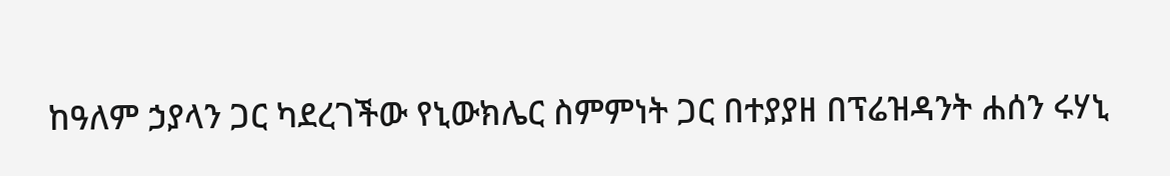ከዓለም ኃያላን ጋር ካደረገችው የኒውክሌር ስምምነት ጋር በተያያዘ በፕሬዝዳንት ሐሰን ሩሃኒ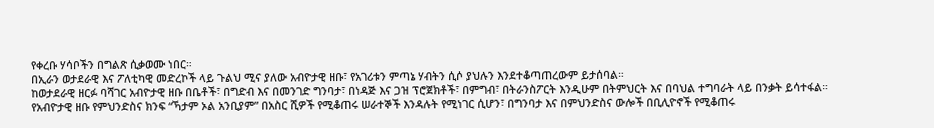የቀረቡ ሃሳቦችን በግልጽ ሲቃወሙ ነበር።
በኢራን ወታደራዊ እና ፖለቲካዊ መድረኮች ላይ ጉልህ ሚና ያለው አብዮታዊ ዘቡ፣ የአገሪቱን ምጣኔ ሃብትን ሲሶ ያህሉን እንደተቆጣጠረውም ይታሰባል።
ከወታደራዊ ዘርፉ ባሻገር አብዮታዊ ዘቡ በቤቶች፣ በግድብ እና በመንገድ ግንባታ፣ በነዳጅ እና ጋዝ ፕሮጀክቶች፣ በምግብ፣ በትራንስፖርት እንዲሁም በትምህርት እና በባህል ተግባራት ላይ በንቃት ይሳተፋል።
የአብዮታዊ ዘቡ የምህንድስና ክንፍ “ኻታም ኦል አንቢያም” በአስር ሺዎች የሚቆጠሩ ሠራተኞች እንዳሉት የሚነገር ሲሆን፣ በግንባታ እና በምህንድስና ውሎች በቢሊዮኖች የሚቆጠሩ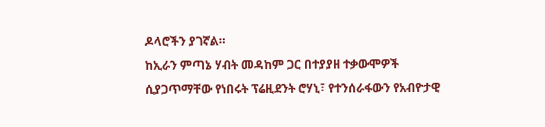ዶላሮችን ያገኛል።
ከኢራን ምጣኔ ሃብት መዳከም ጋር በተያያዘ ተቃውሞዎች ሲያጋጥማቸው የነበሩት ፕሬዚደንት ሮሃኒ፣ የተንሰራፋውን የአብዮታዊ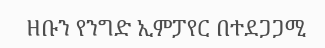ዘቡን የንግድ ኢምፓየር በተደጋጋሚ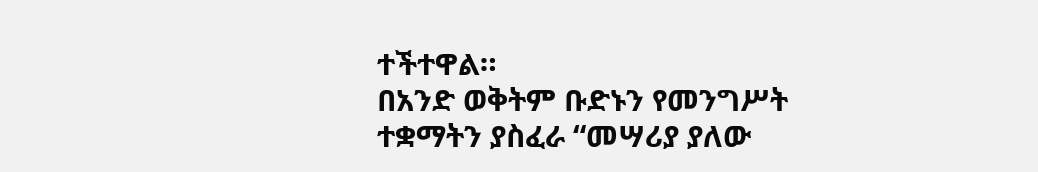ተችተዋል።
በአንድ ወቅትም ቡድኑን የመንግሥት ተቋማትን ያስፈራ “መሣሪያ ያለው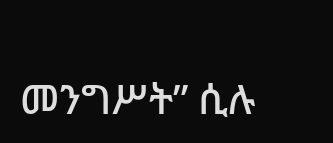መንግሥት” ሲሉ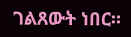ገልጸውት ነበር።